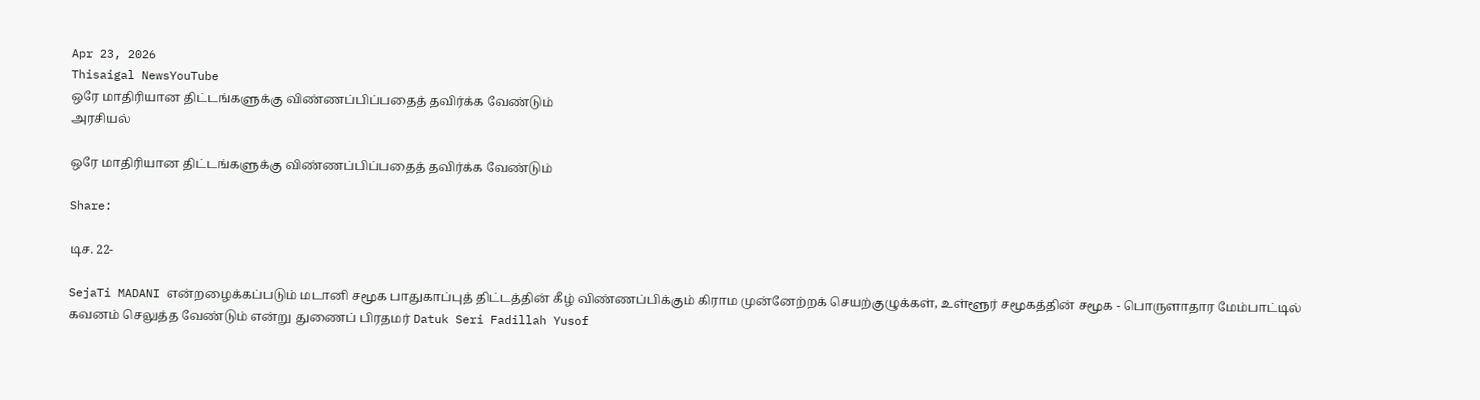Apr 23, 2026
Thisaigal NewsYouTube
ஒரே மாதிரியான திட்டங்களுக்கு விண்ணப்பிப்பதைத் தவிர்க்க வேண்டும்
அரசியல்

ஒரே மாதிரியான திட்டங்களுக்கு விண்ணப்பிப்பதைத் தவிர்க்க வேண்டும்

Share:

டிச. 22-

SejaTi MADANI என்றழைக்கப்படும் மடானி சமூக பாதுகாப்புத் திட்டத்தின் கீழ் விண்ணப்பிக்கும் கிராம முன்னேற்றக் செயற்குழுக்கள், உள்ளூர் சமூகத்தின் சமூக - பொருளாதார மேம்பாட்டில் கவனம் செலுத்த வேண்டும் என்று துணைப் பிரதமர் Datuk Seri Fadillah Yusof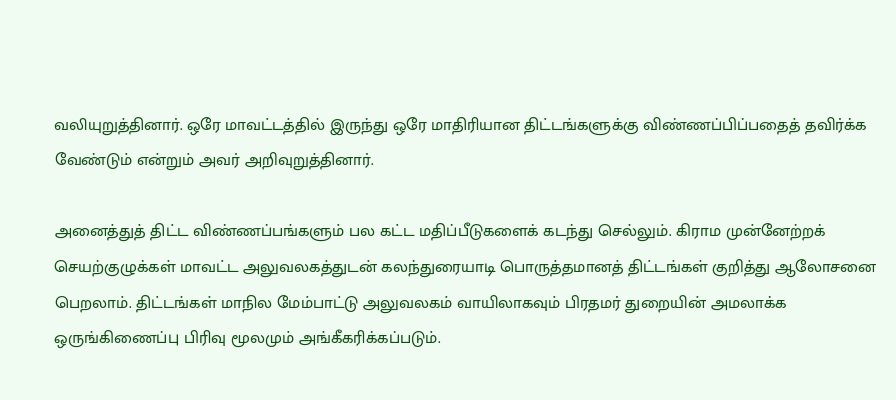வலியுறுத்தினார். ஒரே மாவட்டத்தில் இருந்து ஒரே மாதிரியான திட்டங்களுக்கு விண்ணப்பிப்பதைத் தவிர்க்க வேண்டும் என்றும் அவர் அறிவுறுத்தினார்.

அனைத்துத் திட்ட விண்ணப்பங்களும் பல கட்ட மதிப்பீடுகளைக் கடந்து செல்லும். கிராம முன்னேற்றக் செயற்குழுக்கள் மாவட்ட அலுவலகத்துடன் கலந்துரையாடி பொருத்தமானத் திட்டங்கள் குறித்து ஆலோசனை பெறலாம். திட்டங்கள் மாநில மேம்பாட்டு அலுவலகம் வாயிலாகவும் பிரதமர் துறையின் அமலாக்க ஒருங்கிணைப்பு பிரிவு மூலமும் அங்கீகரிக்கப்படும்.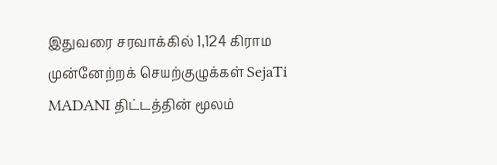இதுவரை சரவாக்கில் 1,124 கிராம முன்னேற்றக் செயற்குழுக்கள் SejaTi MADANI திட்டத்தின் மூலம்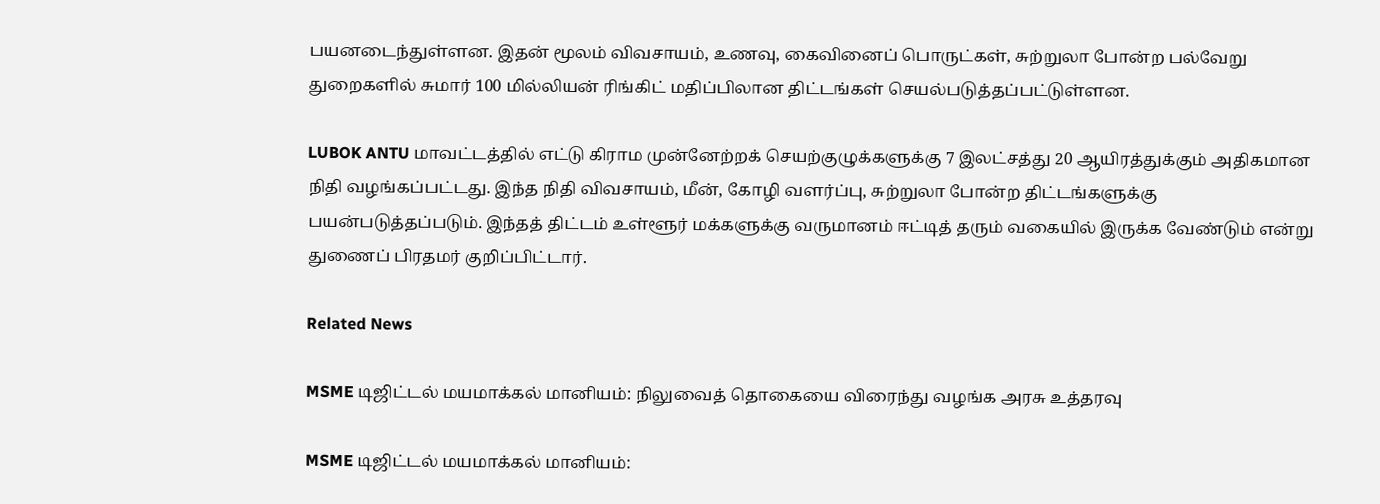பயனடைந்துள்ளன. இதன் மூலம் விவசாயம், உணவு, கைவினைப் பொருட்கள், சுற்றுலா போன்ற பல்வேறு துறைகளில் சுமார் 100 மில்லியன் ரிங்கிட் மதிப்பிலான திட்டங்கள் செயல்படுத்தப்பட்டுள்ளன.

LUBOK ANTU மாவட்டத்தில் எட்டு கிராம முன்னேற்றக் செயற்குழுக்களுக்கு 7 இலட்சத்து 20 ஆயிரத்துக்கும் அதிகமான நிதி வழங்கப்பட்டது. இந்த நிதி விவசாயம், மீன், கோழி வளர்ப்பு, சுற்றுலா போன்ற திட்டங்களுக்கு பயன்படுத்தப்படும். இந்தத் திட்டம் உள்ளூர் மக்களுக்கு வருமானம் ஈட்டித் தரும் வகையில் இருக்க வேண்டும் என்று துணைப் பிரதமர் குறிப்பிட்டார்.

Related News

MSME டிஜிட்டல் மயமாக்கல் மானியம்: நிலுவைத் தொகையை விரைந்து வழங்க அரசு உத்தரவு

MSME டிஜிட்டல் மயமாக்கல் மானியம்: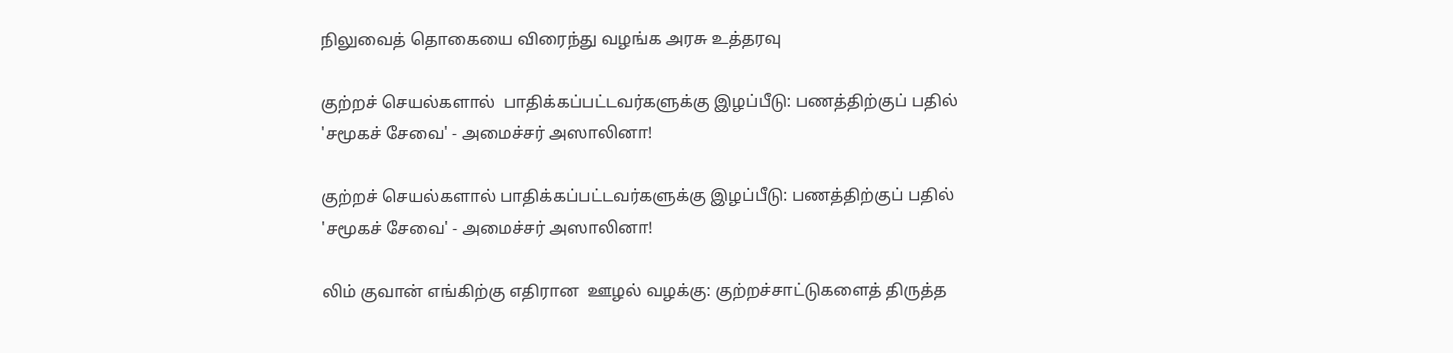நிலுவைத் தொகையை விரைந்து வழங்க அரசு உத்தரவு

குற்றச் செயல்களால்  பாதிக்கப்பட்டவர்களுக்கு இழப்பீடு: பணத்திற்குப் பதில் 'சமூகச் சேவை' - அமைச்சர் அஸாலினா!

குற்றச் செயல்களால் பாதிக்கப்பட்டவர்களுக்கு இழப்பீடு: பணத்திற்குப் பதில் 'சமூகச் சேவை' - அமைச்சர் அஸாலினா!

லிம் குவான் எங்கிற்கு எதிரான  ஊழல் வழக்கு: குற்றச்சாட்டுகளைத் திருத்த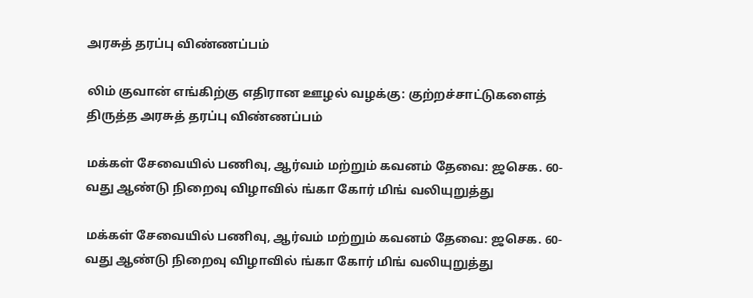அரசுத் தரப்பு விண்ணப்பம்

லிம் குவான் எங்கிற்கு எதிரான ஊழல் வழக்கு: குற்றச்சாட்டுகளைத் திருத்த அரசுத் தரப்பு விண்ணப்பம்

மக்கள் சேவையில் பணிவு, ஆர்வம் மற்றும் கவனம் தேவை: ஜசெக. 60-வது ஆண்டு நிறைவு விழாவில் ங்கா கோர் மிங் வலியுறுத்து

மக்கள் சேவையில் பணிவு, ஆர்வம் மற்றும் கவனம் தேவை: ஜசெக. 60-வது ஆண்டு நிறைவு விழாவில் ங்கா கோர் மிங் வலியுறுத்து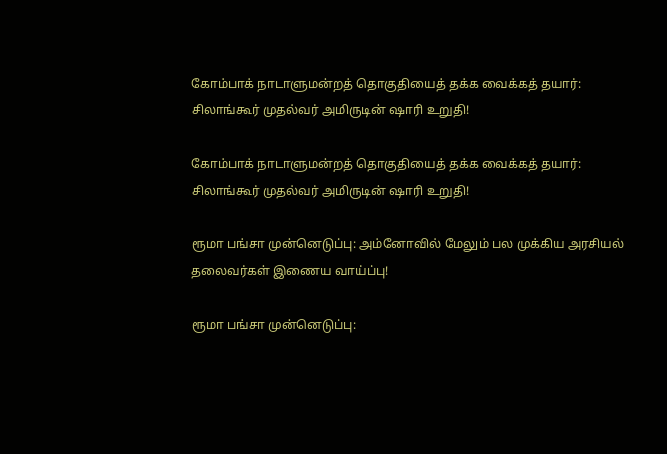கோம்பாக் நாடாளுமன்றத் தொகுதியைத் தக்க வைக்கத் தயார்: சிலாங்கூர் முதல்வர் அமிருடின் ஷாரி உறுதி!

கோம்பாக் நாடாளுமன்றத் தொகுதியைத் தக்க வைக்கத் தயார்: சிலாங்கூர் முதல்வர் அமிருடின் ஷாரி உறுதி!

ரூமா பங்சா முன்னெடுப்பு: அம்னோவில் மேலும் பல முக்கிய அரசியல் தலைவர்கள் இணைய வாய்ப்பு!

ரூமா பங்சா முன்னெடுப்பு: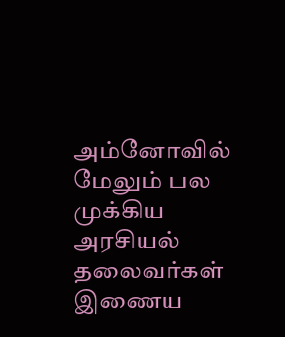அம்னோவில் மேலும் பல முக்கிய அரசியல் தலைவர்கள் இணைய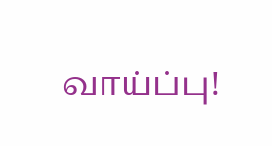வாய்ப்பு!